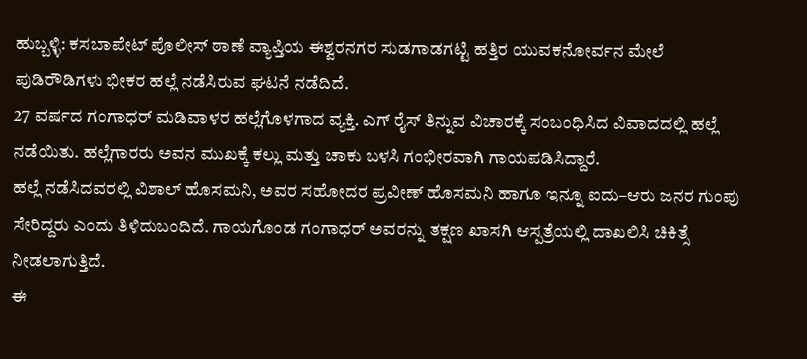ಹುಬ್ಬಳ್ಳಿ: ಕಸಬಾಪೇಟ್ ಪೊಲೀಸ್ ಠಾಣೆ ವ್ಯಾಪ್ತಿಯ ಈಶ್ವರನಗರ ಸುಡಗಾಡಗಟ್ಟಿ ಹತ್ತಿರ ಯುವಕನೋರ್ವನ ಮೇಲೆ ಪುಡಿರೌಡಿಗಳು ಭೀಕರ ಹಲ್ಲೆ ನಡೆಸಿರುವ ಘಟನೆ ನಡೆದಿದೆ.
27 ವರ್ಷದ ಗಂಗಾಧರ್ ಮಡಿವಾಳರ ಹಲ್ಲೆಗೊಳಗಾದ ವ್ಯಕ್ತಿ. ಎಗ್ ರೈಸ್ ತಿನ್ನುವ ವಿಚಾರಕ್ಕೆ ಸಂಬಂಧಿಸಿದ ವಿವಾದದಲ್ಲಿ ಹಲ್ಲೆ ನಡೆಯಿತು. ಹಲ್ಲೆಗಾರರು ಅವನ ಮುಖಕ್ಕೆ ಕಲ್ಲು ಮತ್ತು ಚಾಕು ಬಳಸಿ ಗಂಭೀರವಾಗಿ ಗಾಯಪಡಿಸಿದ್ದಾರೆ.
ಹಲ್ಲೆ ನಡೆಸಿದವರಲ್ಲಿ ವಿಶಾಲ್ ಹೊಸಮನಿ, ಅವರ ಸಹೋದರ ಪ್ರವೀಣ್ ಹೊಸಮನಿ ಹಾಗೂ ಇನ್ನೂ ಐದು–ಆರು ಜನರ ಗುಂಪು ಸೇರಿದ್ದರು ಎಂದು ತಿಳಿದುಬಂದಿದೆ. ಗಾಯಗೊಂಡ ಗಂಗಾಧರ್ ಅವರನ್ನು ತಕ್ಷಣ ಖಾಸಗಿ ಆಸ್ಪತ್ರೆಯಲ್ಲಿ ದಾಖಲಿಸಿ ಚಿಕಿತ್ಸೆ ನೀಡಲಾಗುತ್ತಿದೆ.
ಈ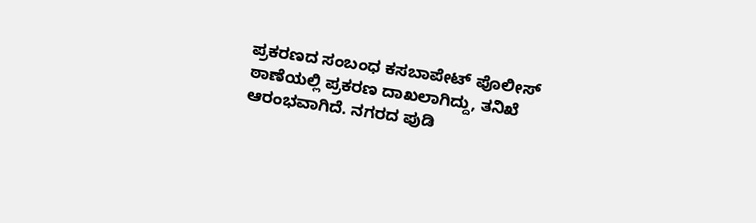ಪ್ರಕರಣದ ಸಂಬಂಧ ಕಸಬಾಪೇಟ್ ಪೊಲೀಸ್ ಠಾಣೆಯಲ್ಲಿ ಪ್ರಕರಣ ದಾಖಲಾಗಿದ್ದು, ತನಿಖೆ ಆರಂಭವಾಗಿದೆ. ನಗರದ ಪುಡಿ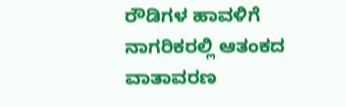ರೌಡಿಗಳ ಹಾವಳಿಗೆ ನಾಗರಿಕರಲ್ಲಿ ಆತಂಕದ ವಾತಾವರಣ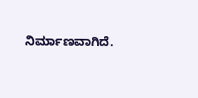ನಿರ್ಮಾಣವಾಗಿದೆ.